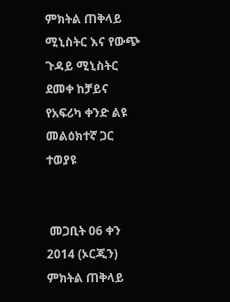ምክትል ጠቅላይ ሚኒስትር እና የውጭ ጉዳይ ሚኒስትር ደመቀ ከቻይና የአፍሪካ ቀንድ ልዩ መልዕክተኛ ጋር ተወያዩ


 መጋቢት 06 ቀን 2014 (ኦርጂን) ምክትል ጠቅላይ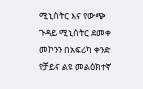ሚኒስትር እና የውጭ ጉዳይ ሚኒስትር ደመቀ መኮንን በአፍሪካ ቀንድ የቻይና ልዩ መልዕክተኛ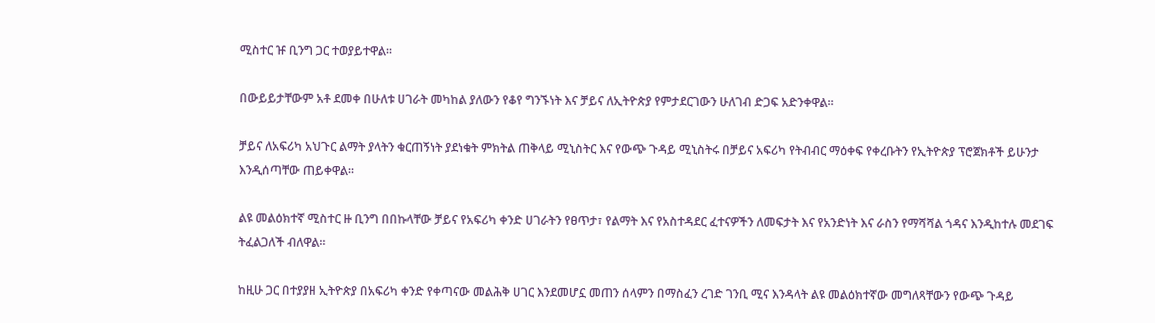ሚስተር ዡ ቢንግ ጋር ተወያይተዋል።

በውይይታቸውም አቶ ደመቀ በሁለቱ ሀገራት መካከል ያለውን የቆየ ግንኙነት እና ቻይና ለኢትዮጵያ የምታደርገውን ሁለገብ ድጋፍ አድንቀዋል።

ቻይና ለአፍሪካ አህጉር ልማት ያላትን ቁርጠኝነት ያደነቁት ምክትል ጠቅላይ ሚኒስትር እና የውጭ ጉዳይ ሚኒስትሩ በቻይና አፍሪካ የትብብር ማዕቀፍ የቀረቡትን የኢትዮጵያ ፕሮጀክቶች ይሁንታ እንዲሰጣቸው ጠይቀዋል።

ልዩ መልዕክተኛ ሚስተር ዙ ቢንግ በበኩላቸው ቻይና የአፍሪካ ቀንድ ሀገራትን የፀጥታ፣ የልማት እና የአስተዳደር ፈተናዎችን ለመፍታት እና የአንድነት እና ራስን የማሻሻል ጎዳና እንዲከተሉ መደገፍ ትፈልጋለች ብለዋል።

ከዚሁ ጋር በተያያዘ ኢትዮጵያ በአፍሪካ ቀንድ የቀጣናው መልሕቅ ሀገር እንደመሆኗ መጠን ሰላምን በማስፈን ረገድ ገንቢ ሚና እንዳላት ልዩ መልዕክተኛው መግለጻቸውን የውጭ ጉዳይ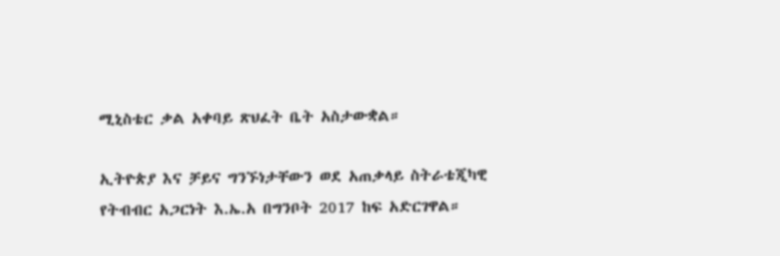ሚኒስቴር ቃል አቀባይ ጽህፈት ቤት አስታውቋል።

ኢትዮጵያ እና ቻይና ግንኙነታቸውን ወደ አጠቃላይ ስትራቴጂካዊ የትብብር አጋርነት እ.ኤ.አ በግንቦት 2017 ከፍ አድርገዋል።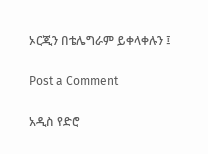ኦርጂን በቴሌግራም ይቀላቀሉን ፤

Post a Comment

አዲስ የድሮ